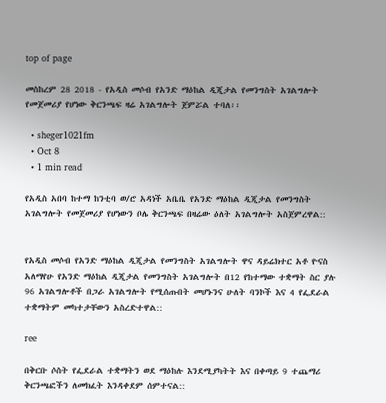top of page

መስከረም 28 2018 - የአዲስ መሶብ የአንድ ማዕከል ዲጂታል የመንግስት አገልግሎት የመጀመሪያ የሆነው ቅርንጫፍ ዛሬ አገልግሎት ጀምሯል ተባለ፡፡

  • sheger1021fm
  • Oct 8
  • 1 min read

የአዲስ አበባ ከተማ ከንቲባ ወ/ሮ አዳነች አቤቤ የአንድ ማዕከል ዲጂታል የመንግስት አገልግሎት የመጀመሪያ የሆነውን ቦሌ ቅርንጫፍ በዛሬው ዕለት አገልግሎት አስጀምረዋል::


የአዲስ መሶብ የአንድ ማዕከል ዲጂታል የመንግስት አገልግሎት ዋና ዳይሬክተር አቶ ዮናስ አለማየሁ የአንድ ማዕከል ዲጂታል የመንግስት አገልግሎት በ12 የከተማው ተቋማት ስር ያሉ 96 አገልግሎቶች በጋራ አገልግሎት የሚሰጡበት መሆኑንና ሁለት ባንኮች እና 4 የፌደራል ተቋማትም መካተታቸውን አስረድተዋል::

ree

በቅርቡ ሶስት የፌደራል ተቋማትን ወደ ማዕከሉ እንደሚያካትት እና በቀጣይ 9 ተጨማሪ ቅርንጫፎችን ለመክፈት እንዳቀደም ሰምተናል::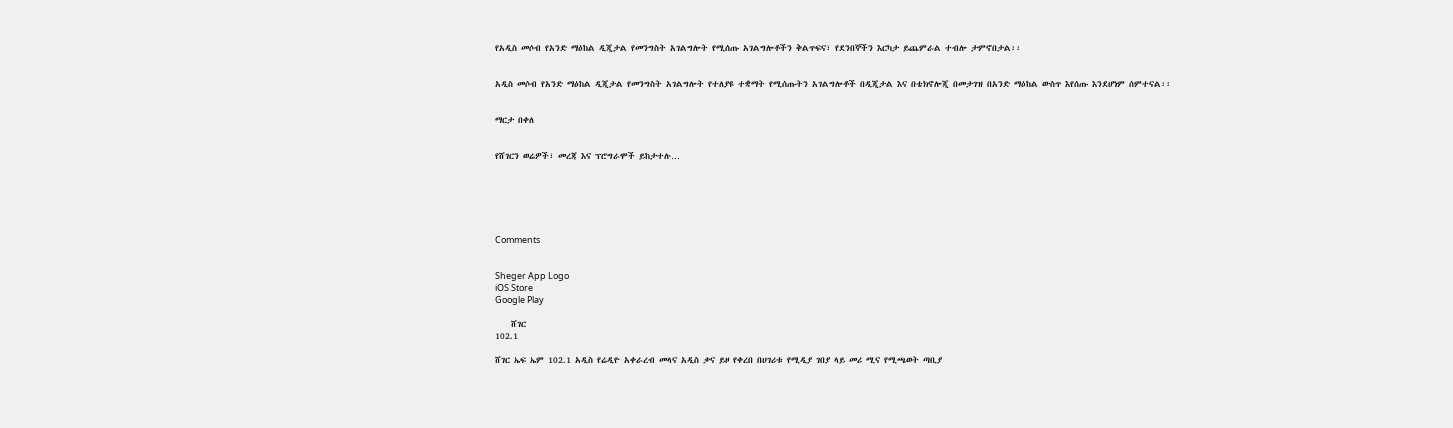የአዲስ መሶብ የአንድ ማዕከል ዲጂታል የመንግስት አገልግሎት የሚሰጡ አገልግሎቶችን ቅልጥፍና፣ የደንበኞችን እርካታ ይጨምራል ተብሎ ታምኖበታል፡፡


አዲስ መሶብ የአንድ ማዕከል ዲጂታል የመንግስት አገልግሎት የተለያዩ ተቋማት የሚሰጡትን አገልግሎቶች በዲጂታል እና በቴክኖሎጂ በመታገዝ በአንድ ማዕከል ውስጥ እየሰጡ እንደሆነም ሰምተናል፡፡


ማርታ በቀለ


የሸገርን ወሬዎች፣ መረጃ እና ፕሮግራሞች ይከታተሉ…






Comments


Sheger App Logo
iOS Store
Google Play

    ሸገር
102.1

ሸገር ኤፍ ኤም 102.1 አዲስ የሬዲዮ አቀራረብ መላና አዲስ ቃና ይዞ የቀረበ በሀገሪቱ የሚዲያ ገበያ ላይ መሪ ሚና የሚጫወት ጣቢያ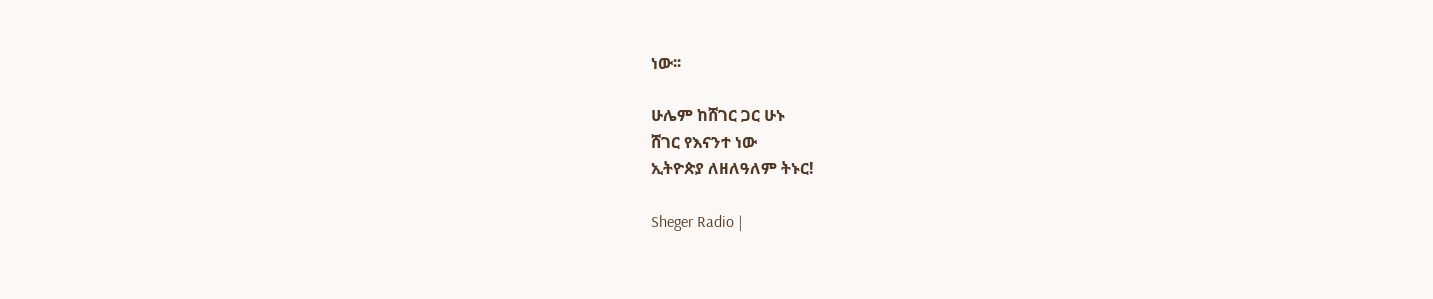ነው፡፡

ሁሌም ከሸገር ጋር ሁኑ
ሸገር የእናንተ ነው
ኢትዮጵያ ለዘለዓለም ትኑር!

Sheger Radio |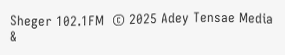Sheger 102.1FM  © 2025 Adey Tensae Media &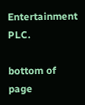Entertainment PLC.

bottom of page